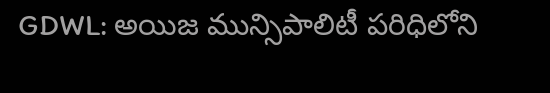GDWL: అయిజ మున్సిపాలిటీ పరిధిలోని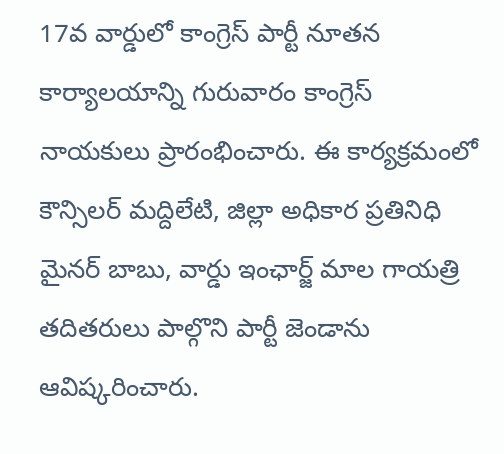17వ వార్డులో కాంగ్రెస్ పార్టీ నూతన కార్యాలయాన్ని గురువారం కాంగ్రెస్ నాయకులు ప్రారంభించారు. ఈ కార్యక్రమంలో కౌన్సిలర్ మద్దిలేటి, జిల్లా అధికార ప్రతినిధి మైనర్ బాబు, వార్డు ఇంఛార్జ్ మాల గాయత్రి తదితరులు పాల్గొని పార్టీ జెండాను ఆవిష్కరించారు.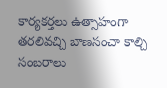కార్యకర్తలు ఉత్సాహంగా తరలివచ్చి బాణసంచా కాల్చి సంబరాలు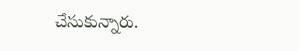చేసుకున్నారు.